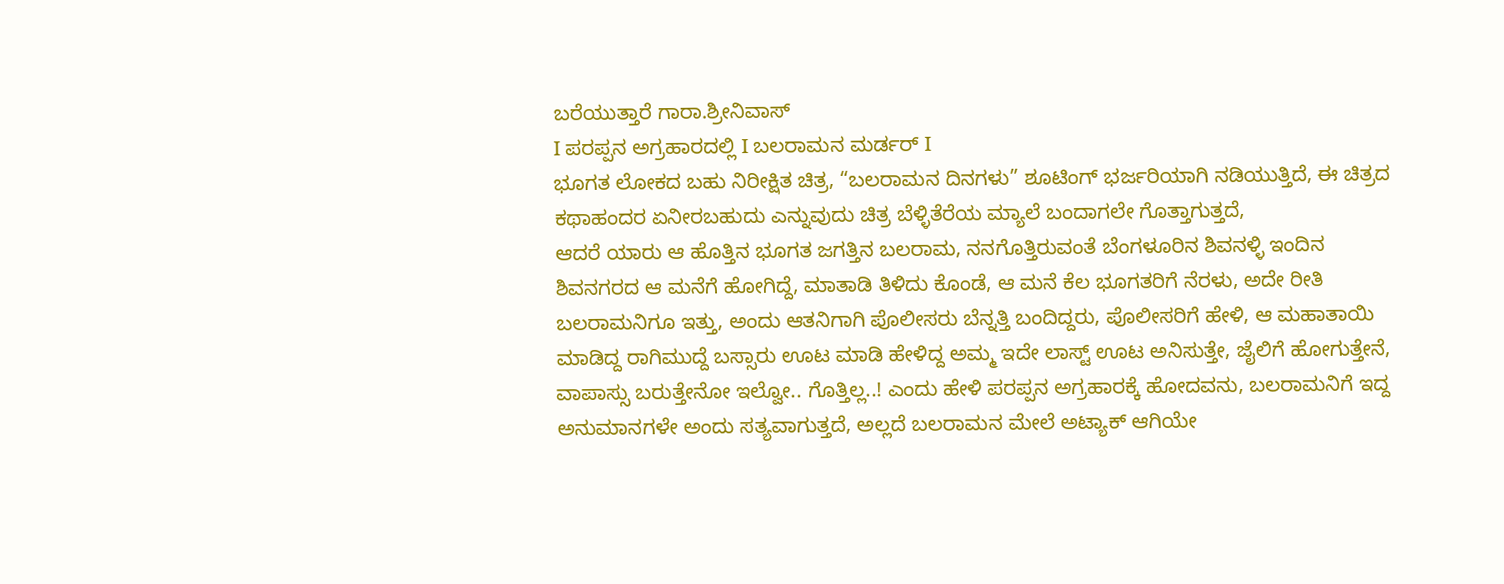ಬರೆಯುತ್ತಾರೆ ಗಾರಾ.ಶ್ರೀನಿವಾಸ್
I ಪರಪ್ಪನ ಅಗ್ರಹಾರದಲ್ಲಿ I ಬಲರಾಮನ ಮರ್ಡರ್ I
ಭೂಗತ ಲೋಕದ ಬಹು ನಿರೀಕ್ಷಿತ ಚಿತ್ರ, “ಬಲರಾಮನ ದಿನಗಳು” ಶೂಟಿಂಗ್ ಭರ್ಜರಿಯಾಗಿ ನಡಿಯುತ್ತಿದೆ, ಈ ಚಿತ್ರದ ಕಥಾಹಂದರ ಏನೀರಬಹುದು ಎನ್ನುವುದು ಚಿತ್ರ ಬೆಳ್ಳಿತೆರೆಯ ಮ್ಯಾಲೆ ಬಂದಾಗಲೇ ಗೊತ್ತಾಗುತ್ತದೆ,
ಆದರೆ ಯಾರು ಆ ಹೊತ್ತಿನ ಭೂಗತ ಜಗತ್ತಿನ ಬಲರಾಮ, ನನಗೊತ್ತಿರುವಂತೆ ಬೆಂಗಳೂರಿನ ಶಿವನಳ್ಳಿ ಇಂದಿನ ಶಿವನಗರದ ಆ ಮನೆಗೆ ಹೋಗಿದ್ದೆ, ಮಾತಾಡಿ ತಿಳಿದು ಕೊಂಡೆ, ಆ ಮನೆ ಕೆಲ ಭೂಗತರಿಗೆ ನೆರಳು, ಅದೇ ರೀತಿ ಬಲರಾಮನಿಗೂ ಇತ್ತು, ಅಂದು ಆತನಿಗಾಗಿ ಪೊಲೀಸರು ಬೆನ್ನತ್ತಿ ಬಂದಿದ್ದರು, ಪೊಲೀಸರಿಗೆ ಹೇಳಿ, ಆ ಮಹಾತಾಯಿ ಮಾಡಿದ್ದ ರಾಗಿಮುದ್ದೆ ಬಸ್ಸಾರು ಊಟ ಮಾಡಿ ಹೇಳಿದ್ದ ಅಮ್ಮ ಇದೇ ಲಾಸ್ಟ್ ಊಟ ಅನಿಸುತ್ತೇ, ಜೈಲಿಗೆ ಹೋಗುತ್ತೇನೆ, ವಾಪಾಸ್ಸು ಬರುತ್ತೇನೋ ಇಲ್ವೋ.. ಗೊತ್ತಿಲ್ಲ..! ಎಂದು ಹೇಳಿ ಪರಪ್ಪನ ಅಗ್ರಹಾರಕ್ಕೆ ಹೋದವನು, ಬಲರಾಮನಿಗೆ ಇದ್ದ ಅನುಮಾನಗಳೇ ಅಂದು ಸತ್ಯವಾಗುತ್ತದೆ, ಅಲ್ಲದೆ ಬಲರಾಮನ ಮೇಲೆ ಅಟ್ಯಾಕ್ ಆಗಿಯೇ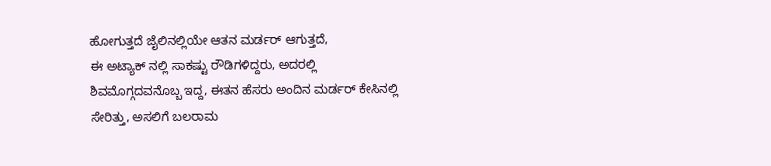ಹೋಗುತ್ತದೆ ಜೈಲಿನಲ್ಲಿಯೇ ಆತನ ಮರ್ಡರ್ ಆಗುತ್ತದೆ,
ಈ ಅಟ್ಯಾಕ್ ನಲ್ಲಿ ಸಾಕಷ್ಟು ರೌಡಿಗಳಿದ್ದರು, ಅದರಲ್ಲಿ ಶಿವಮೊಗ್ಗದವನೊಬ್ಬ ಇದ್ದ, ಈತನ ಹೆಸರು ಅಂದಿನ ಮರ್ಡರ್ ಕೇಸಿನಲ್ಲಿ ಸೇರಿತ್ತು, ಅಸಲಿಗೆ ಬಲರಾಮ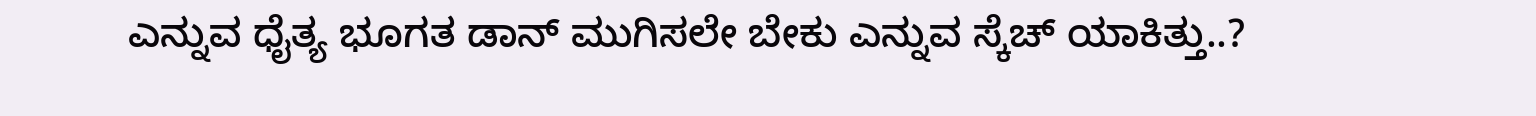ಎನ್ನುವ ಧೈತ್ಯ ಭೂಗತ ಡಾನ್ ಮುಗಿಸಲೇ ಬೇಕು ಎನ್ನುವ ಸ್ಕೆಚ್ ಯಾಕಿತ್ತು..?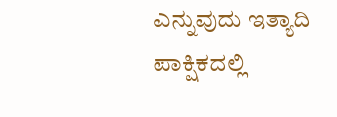ಎನ್ನುವುದು ಇತ್ಯಾದಿ ಪಾಕ್ಷಿಕದಲ್ಲಿ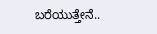ಬರೆಯುತ್ತೇನೆ..